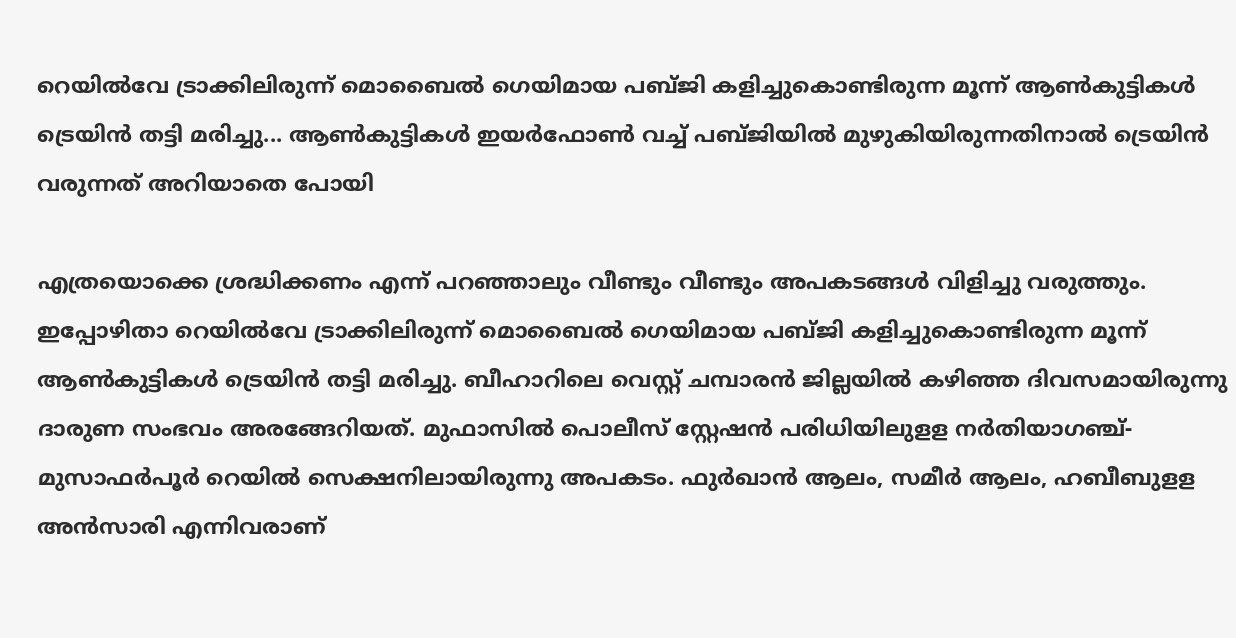റെയിൽവേ ട്രാക്കിലിരുന്ന് മൊബൈൽ ഗെയിമായ പബ്ജി കളിച്ചുകൊണ്ടിരുന്ന മൂന്ന് ആൺകുട്ടികൾ ട്രെയിൻ തട്ടി മരിച്ചു... ആൺകുട്ടികൾ ഇയർഫോൺ വച്ച് പബ്ജിയിൽ മുഴുകിയിരുന്നതിനാൽ ട്രെയിൻ വരുന്നത് അറിയാതെ പോയി

എത്രയൊക്കെ ശ്രദ്ധിക്കണം എന്ന് പറഞ്ഞാലും വീണ്ടും വീണ്ടും അപകടങ്ങൾ വിളിച്ചു വരുത്തും. ഇപ്പോഴിതാ റെയിൽവേ ട്രാക്കിലിരുന്ന് മൊബൈൽ ഗെയിമായ പബ്ജി കളിച്ചുകൊണ്ടിരുന്ന മൂന്ന് ആൺകുട്ടികൾ ട്രെയിൻ തട്ടി മരിച്ചു. ബീഹാറിലെ വെസ്റ്റ് ചമ്പാരൻ ജില്ലയിൽ കഴിഞ്ഞ ദിവസമായിരുന്നു ദാരുണ സംഭവം അരങ്ങേറിയത്. മുഫാസിൽ പൊലീസ് സ്റ്റേഷൻ പരിധിയിലുളള നർതിയാഗഞ്ച്- മുസാഫർപൂർ റെയിൽ സെക്ഷനിലായിരുന്നു അപകടം. ഫുർഖാൻ ആലം, സമീർ ആലം, ഹബീബുളള അൻസാരി എന്നിവരാണ്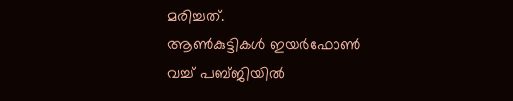മരിച്ചത്.
ആൺകുട്ടികൾ ഇയർഫോൺ വച്ച് പബ്ജിയിൽ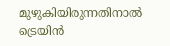മുഴുകിയിരുന്നതിനാൽ ട്രെയിൻ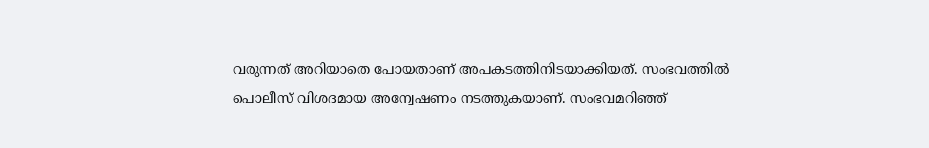വരുന്നത് അറിയാതെ പോയതാണ് അപകടത്തിനിടയാക്കിയത്. സംഭവത്തിൽ പൊലീസ് വിശദമായ അന്വേഷണം നടത്തുകയാണ്. സംഭവമറിഞ്ഞ്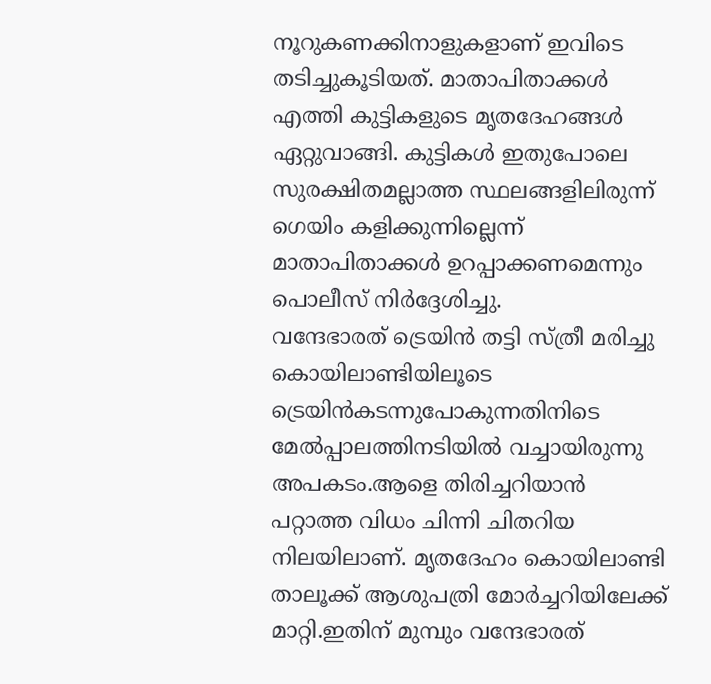നൂറുകണക്കിനാളുകളാണ് ഇവിടെ തടിച്ചുകൂടിയത്. മാതാപിതാക്കൾ എത്തി കുട്ടികളുടെ മൃതദേഹങ്ങൾ ഏറ്റുവാങ്ങി. കുട്ടികൾ ഇതുപോലെ സുരക്ഷിതമല്ലാത്ത സ്ഥലങ്ങളിലിരുന്ന് ഗെയിം കളിക്കുന്നില്ലെന്ന് മാതാപിതാക്കൾ ഉറപ്പാക്കണമെന്നും പൊലീസ് നിർദ്ദേശിച്ചു.
വന്ദേഭാരത് ട്രെയിൻ തട്ടി സ്ത്രീ മരിച്ചു കൊയിലാണ്ടിയിലൂടെ ട്രെയിൻകടന്നുപോകുന്നതിനിടെ മേൽപ്പാലത്തിനടിയിൽ വച്ചായിരുന്നു അപകടം.ആളെ തിരിച്ചറിയാൻ പറ്റാത്ത വിധം ചിന്നി ചിതറിയ നിലയിലാണ്. മൃതദേഹം കൊയിലാണ്ടി താലൂക്ക് ആശുപത്രി മോർച്ചറിയിലേക്ക് മാറ്റി.ഇതിന് മുമ്പും വന്ദേഭാരത്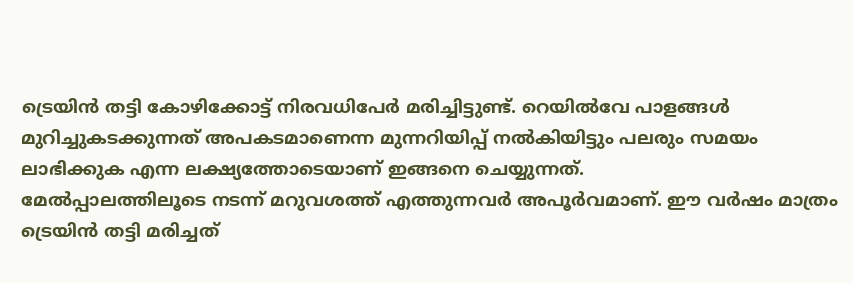ട്രെയിൻ തട്ടി കോഴിക്കോട്ട് നിരവധിപേർ മരിച്ചിട്ടുണ്ട്. റെയിൽവേ പാളങ്ങൾ മുറിച്ചുകടക്കുന്നത് അപകടമാണെന്ന മുന്നറിയിപ്പ് നൽകിയിട്ടും പലരും സമയം ലാഭിക്കുക എന്ന ലക്ഷ്യത്തോടെയാണ് ഇങ്ങനെ ചെയ്യുന്നത്.
മേൽപ്പാലത്തിലൂടെ നടന്ന് മറുവശത്ത് എത്തുന്നവർ അപൂർവമാണ്. ഈ വർഷം മാത്രം ട്രെയിൻ തട്ടി മരിച്ചത്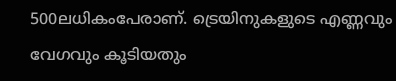500ലധികംപേരാണ്. ട്രെയിനുകളുടെ എണ്ണവും വേഗവും കൂടിയതും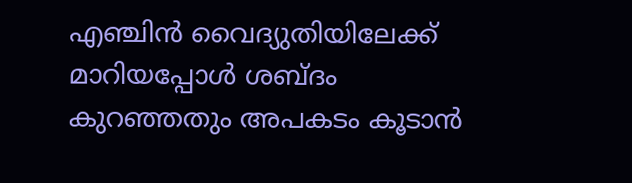എഞ്ചിൻ വൈദ്യുതിയിലേക്ക് മാറിയപ്പോൾ ശബ്ദം കുറഞ്ഞതും അപകടം കൂടാൻ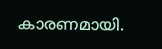കാരണമായി.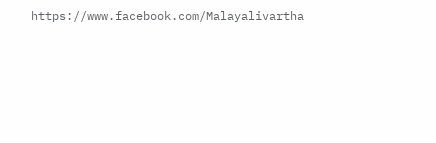https://www.facebook.com/Malayalivartha